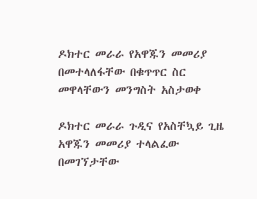ዶክተር መራራ የአዋጁን መመሪያ በመተላለፋቸው በቁጥጥር ስር መዋላቸውን መንግስት አስታወቀ

ዶክተር መራራ ጉዲና የአስቸኳይ ጊዜ አዋጁን መመሪያ ተላልፈው በመገኘታቸው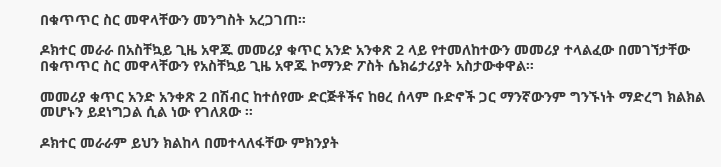በቁጥጥር ስር መዋላቸውን መንግስት አረጋገጠ።

ዶክተር መራራ በአስቸኳይ ጊዜ አዋጁ መመሪያ ቁጥር አንድ አንቀጽ 2 ላይ የተመለከተውን መመሪያ ተላልፈው በመገኘታቸው በቁጥጥር ስር መዋላቸውን የአስቸኳይ ጊዜ አዋጁ ኮማንድ ፖስት ሴክሬታሪያት አስታውቀዋል።

መመሪያ ቁጥር አንድ አንቀጽ 2 በሽብር ከተሰየሙ ድርጅቶችና ከፀረ ሰላም ቡድኖች ጋር ማንኛውንም ግንኙነት ማድረግ ክልክል መሆኑን ይደነግጋል ሲል ነው የገለጸው ።

ዶክተር መራራም ይህን ክልከላ በመተላለፋቸው ምክንያት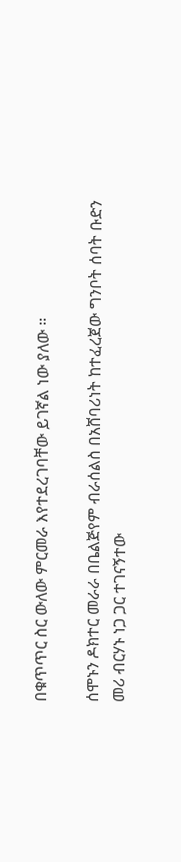በቁጥጥር ስር ውለው ምርመራ እየተደረገባቸው ይገኛል ነው ያለው ።

ሰሞኑን ዶክተር መራራ በቤልጅየም ብራሰልስ በአሸባሪነት ከተፈረጀው ግንቦት ሰባት ቡድን መሪ ብርሃኑ ነጋ ጋር ተገናኝተው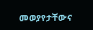መወያየታቸውና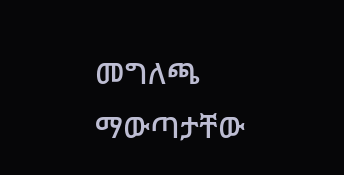መግለጫ ማውጣታቸው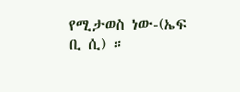የሚታወስ ነው-(ኤፍ ቢ ሲ) ።